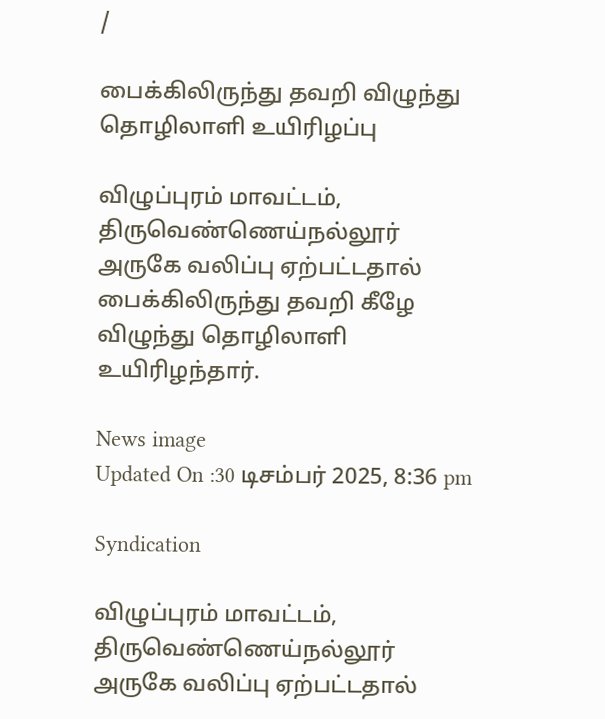/

பைக்கிலிருந்து தவறி விழுந்து தொழிலாளி உயிரிழப்பு

விழுப்புரம் மாவட்டம், திருவெண்ணெய்நல்லூர் அருகே வலிப்பு ஏற்பட்டதால் பைக்கிலிருந்து தவறி கீழே விழுந்து தொழிலாளி உயிரிழந்தார்.

News image
Updated On :30 டிசம்பர் 2025, 8:36 pm

Syndication

விழுப்புரம் மாவட்டம், திருவெண்ணெய்நல்லூர் அருகே வலிப்பு ஏற்பட்டதால்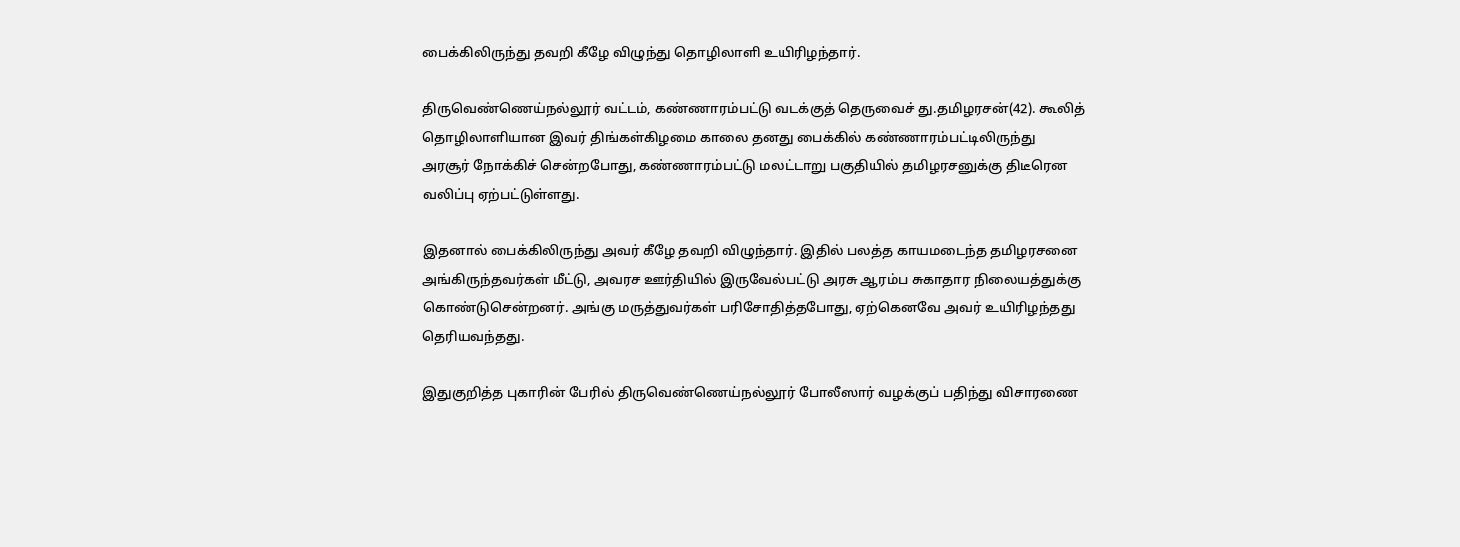பைக்கிலிருந்து தவறி கீழே விழுந்து தொழிலாளி உயிரிழந்தார்.

திருவெண்ணெய்நல்லூர் வட்டம், கண்ணாரம்பட்டு வடக்குத் தெருவைச் து.தமிழரசன்(42). கூலித் தொழிலாளியான இவர் திங்கள்கிழமை காலை தனது பைக்கில் கண்ணாரம்பட்டிலிருந்து அரசூர் நோக்கிச் சென்றபோது, கண்ணாரம்பட்டு மலட்டாறு பகுதியில் தமிழரசனுக்கு திடீரென வலிப்பு ஏற்பட்டுள்ளது.

இதனால் பைக்கிலிருந்து அவர் கீழே தவறி விழுந்தார். இதில் பலத்த காயமடைந்த தமிழரசனை அங்கிருந்தவர்கள் மீட்டு, அவரச ஊர்தியில் இருவேல்பட்டு அரசு ஆரம்ப சுகாதார நிலையத்துக்கு கொண்டுசென்றனர். அங்கு மருத்துவர்கள் பரிசோதித்தபோது, ஏற்கெனவே அவர் உயிரிழந்தது தெரியவந்தது.

இதுகுறித்த புகாரின் பேரில் திருவெண்ணெய்நல்லூர் போலீஸார் வழக்குப் பதிந்து விசாரணை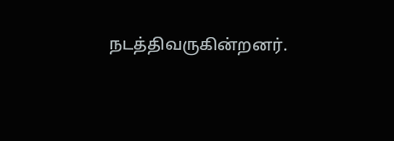நடத்திவருகின்றனர்.